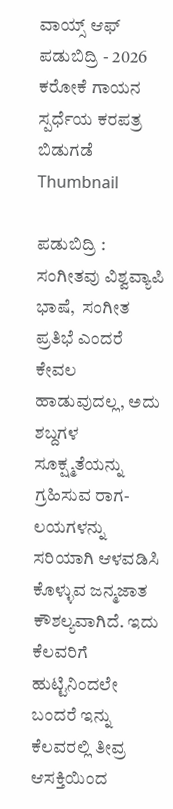ವಾಯ್ಸ್ ಆಫ್ ಪಡುಬಿದ್ರಿ - 2026 ಕರೋಕೆ ಗಾಯನ ಸ್ಪರ್ಧೆಯ ಕರಪತ್ರ ಬಿಡುಗಡೆ
Thumbnail

ಪಡುಬಿದ್ರಿ : ಸಂಗೀತವು ವಿಶ್ವವ್ಯಾಪಿ ಭಾಷೆ,  ಸಂಗೀತ ಪ್ರತಿಭೆ ಎಂದರೆ ಕೇವಲ ಹಾಡುವುದಲ್ಲ, ಅದು ಶಬ್ದಗಳ ಸೂಕ್ಷ್ಮತೆಯನ್ನು ಗ್ರಹಿಸುವ ರಾಗ- ಲಯಗಳನ್ನು ಸರಿಯಾಗಿ ಆಳವಡಿಸಿ ಕೊಳ್ಳುವ ಜನ್ಮಜಾತ ಕೌಶಲ್ಯವಾಗಿದೆ. ಇದು ಕೆಲವರಿಗೆ ಹುಟ್ಟಿನಿಂದಲೇ ಬಂದರೆ ಇನ್ನು ಕೆಲವರಲ್ಲಿ ತೀವ್ರ ಆಸಕ್ತಿಯಿಂದ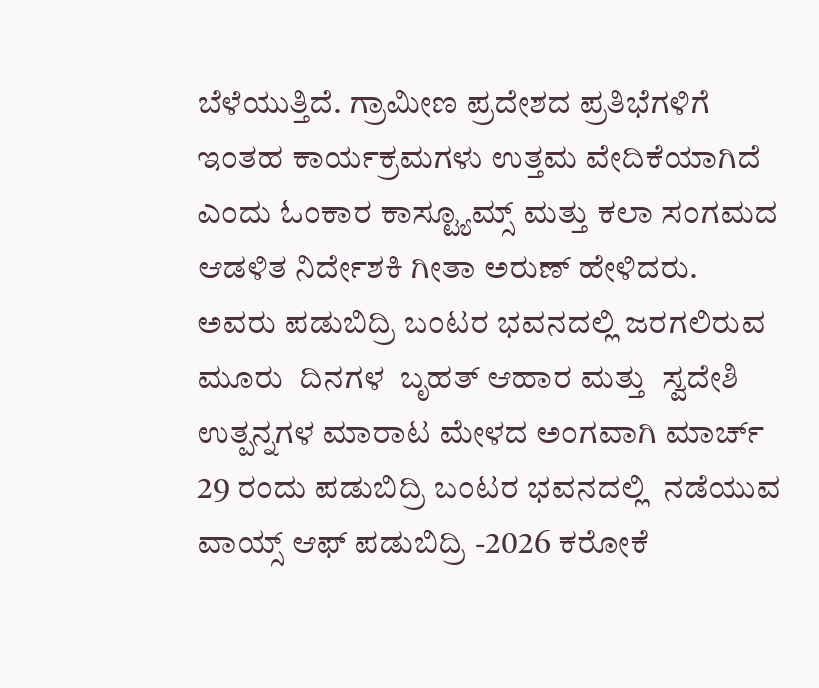ಬೆಳೆಯುತ್ತಿದೆ. ಗ್ರಾಮೀಣ ಪ್ರದೇಶದ ಪ್ರತಿಭೆಗಳಿಗೆ ಇಂತಹ ಕಾರ್ಯಕ್ರಮಗಳು ಉತ್ತಮ ವೇದಿಕೆಯಾಗಿದೆ  ಎಂದು ಓಂಕಾರ ಕಾಸ್ಟ್ಯೂಮ್ಸ್ ಮತ್ತು ಕಲಾ ಸಂಗಮದ ಆಡಳಿತ ನಿರ್ದೇಶಕಿ ಗೀತಾ ಅರುಣ್ ಹೇಳಿದರು.
ಅವರು ಪಡುಬಿದ್ರಿ ಬಂಟರ ಭವನದಲ್ಲಿ ಜರಗಲಿರುವ ಮೂರು  ದಿನಗಳ  ಬೃಹತ್ ಆಹಾರ ಮತ್ತು  ಸ್ವದೇಶಿ ಉತ್ಪನ್ನಗಳ ಮಾರಾಟ ಮೇಳದ ಅಂಗವಾಗಿ ಮಾರ್ಚ್ 29 ರಂದು ಪಡುಬಿದ್ರಿ ಬಂಟರ ಭವನದಲ್ಲಿ  ನಡೆಯುವ ವಾಯ್ಸ್ ಆಫ್ ಪಡುಬಿದ್ರಿ -2026 ಕರೋಕೆ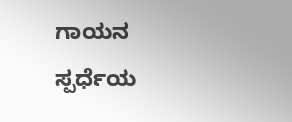ಗಾಯನ ಸ್ಪರ್ಧೆಯ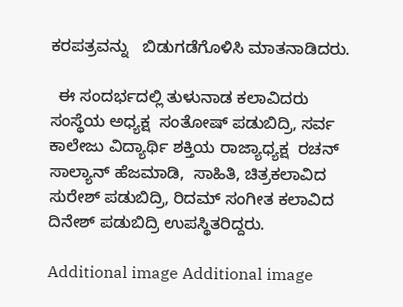ಕರಪತ್ರವನ್ನು   ಬಿಡುಗಡೆಗೊಳಿಸಿ ಮಾತನಾಡಿದರು.

  ಈ ಸಂದರ್ಭದಲ್ಲಿ ತುಳುನಾಡ ಕಲಾವಿದರು ಸಂಸ್ಥೆಯ ಅಧ್ಯಕ್ಷ  ಸಂತೋಷ್ ಪಡುಬಿದ್ರಿ, ಸರ್ವ ಕಾಲೇಜು ವಿದ್ಯಾರ್ಥಿ ಶಕ್ತಿಯ ರಾಜ್ಯಾಧ್ಯಕ್ಷ  ರಚನ್ ಸಾಲ್ಯಾನ್ ಹೆಜಮಾಡಿ,  ಸಾಹಿತಿ, ಚಿತ್ರಕಲಾವಿದ ಸುರೇಶ್ ಪಡುಬಿದ್ರಿ, ರಿದಮ್ ಸಂಗೀತ ಕಲಾವಿದ ದಿನೇಶ್ ಪಡುಬಿದ್ರಿ ಉಪಸ್ಥಿತರಿದ್ದರು.

Additional image Additional image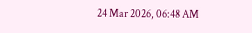24 Mar 2026, 06:48 AM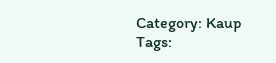Category: Kaup
Tags: